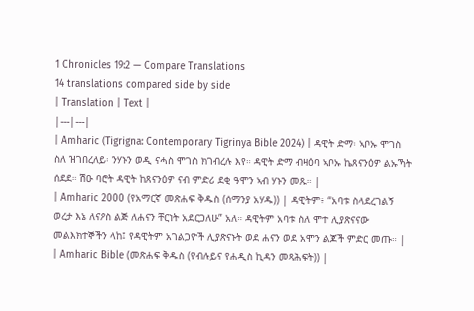1 Chronicles 19:2 — Compare Translations
14 translations compared side by side
| Translation | Text |
|---|---|
| Amharic (Tigrigna: Contemporary Tigrinya Bible 2024) | ዳዊት ድማ፡ ኣቦኡ ሞገስ ስለ ዝገበረለይ፡ ንሃኑን ወዲ ናሓስ ሞገስ ክገብረሉ እየ። ዳዊት ድማ ብዛዕባ ኣቦኡ ኬጸናንዕዎ ልኡኻት ሰደደ። ሽዑ ባሮት ዳዊት ከጸናንዕዎ ናብ ምድሪ ደቂ ዓሞን ኣብ ሃኑን መጹ። |
| Amharic 2000 (የአማርኛ መጽሐፍ ቅዱስ (ሰማንያ አሃዱ)) | ዳዊትም፥ “አባቱ ስላደረገልኝ ወረታ እኔ ለናዖስ ልጅ ለሐናን ቸርነት አደርጋለሁ” አለ። ዳዊትም አባቱ ስለ ሞተ ሊያጽናናው መልእክተኞችን ላከ፤ የዳዊትም አገልጋዮች ሊያጽናኑት ወደ ሐናን ወደ አሞን ልጆች ምድር መጡ። |
| Amharic Bible (መጽሐፍ ቅዱስ (የብሉይና የሐዲስ ኪዳን መጻሕፍት)) |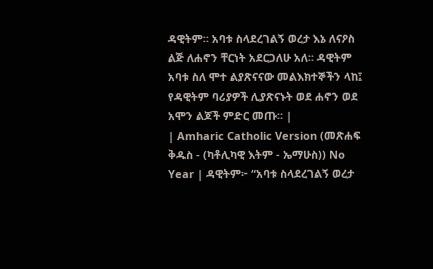ዳዊትም። አባቱ ስላደረገልኝ ወረታ እኔ ለናዖስ ልጅ ለሐኖን ቸርነት አደርጋለሁ አለ። ዳዊትም አባቱ ስለ ሞተ ልያጽናናው መልእክተኞችን ላከ፤ የዳዊትም ባሪያዎች ሊያጽናኑት ወደ ሐኖን ወደ አሞን ልጆች ምድር መጡ። |
| Amharic Catholic Version (መጽሐፍ ቅዱስ - (ካቶሊካዊ እትም - ኤማሁስ)) No Year | ዳዊትም፦ “አባቱ ስላደረገልኝ ወረታ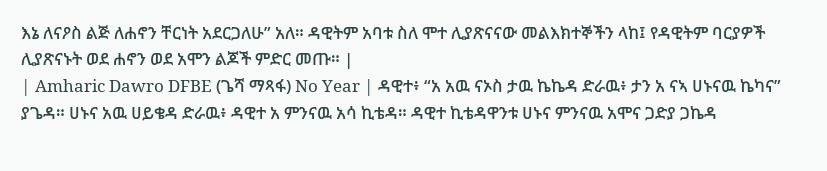እኔ ለናዖስ ልጅ ለሐኖን ቸርነት አደርጋለሁ” አለ። ዳዊትም አባቱ ስለ ሞተ ሊያጽናናው መልእክተኞችን ላከ፤ የዳዊትም ባርያዎች ሊያጽናኑት ወደ ሐኖን ወደ አሞን ልጆች ምድር መጡ። |
| Amharic Dawro DFBE (ጌሻ ማጻፋ) No Year | ዳዊተ፥ “አ አዉ ናኦስ ታዉ ኬኬዳ ድራዉ፥ ታን አ ናኣ ሀኑናዉ ኬካና” ያጌዳ። ሀኑና አዉ ሀይቄዳ ድራዉ፥ ዳዊተ አ ምንናዉ አሳ ኪቴዳ። ዳዊተ ኪቴዳዋንቱ ሀኑና ምንናዉ አሞና ጋድያ ጋኬዳ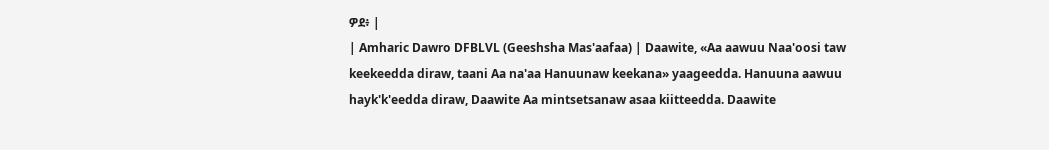ዎደ፥ |
| Amharic Dawro DFBLVL (Geeshsha Mas'aafaa) | Daawite, «Aa aawuu Naa'oosi taw keekeedda diraw, taani Aa na'aa Hanuunaw keekana» yaageedda. Hanuuna aawuu hayk'k'eedda diraw, Daawite Aa mintsetsanaw asaa kiitteedda. Daawite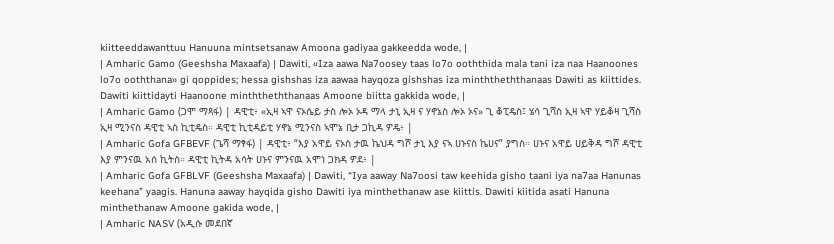kiitteeddawanttuu Hanuuna mintsetsanaw Amoona gadiyaa gakkeedda wode, |
| Amharic Gamo (Geeshsha Maxaafa) | Dawiti, «Iza aawa Na7oosey taas lo7o ooththida mala tani iza naa Haanoones lo7o ooththana» gi qoppides; hessa gishshas iza aawaa hayqoza gishshas iza minththeththanaas Dawiti as kiittides. Dawiti kiittidayti Haanoone minththeththanaas Amoone biitta gakkida wode, |
| Amharic Gamo (ጋሞ ማጻፋ) | ዳዊቲ፥ «ኢዛ ኣዋ ናኦሴይ ታስ ሎኦ ኦዳ ማላ ታኒ ኢዛ ና ሃኖኔስ ሎኦ ኦና» ጊ ቆፒዴስ፤ ሄሳ ጊሻስ ኢዛ ኣዋ ሃይቆዛ ጊሻስ ኢዛ ሚንናስ ዳዊቲ ኣስ ኪቲዴስ። ዳዊቲ ኪቲዳይቲ ሃኖኔ ሚንናስ ኣሞኔ ቢታ ጋኪዳ ዎዴ፥ |
| Amharic Gofa GFBEVF (ጌሻ ማፃፋ) | ዳዊቲ፥ “እያ አዋይ ናኦስ ታዉ ኬህዳ ግሾ ታኒ እያ ናኣ ሀኑናስ ኬሀና” ያግስ። ሀኑና አዋይ ሀይቅዳ ግሾ ዳዊቲ እያ ምንናዉ አሰ ኪትስ። ዳዊቲ ኪትዳ አሳት ሀኑና ምንናዉ አሞነ ጋክዳ ዎደ፥ |
| Amharic Gofa GFBLVF (Geeshsha Maxaafa) | Dawiti, “Iya aaway Na7oosi taw keehida gisho taani iya na7aa Hanunas keehana” yaagis. Hanuna aaway hayqida gisho Dawiti iya minthethanaw ase kiittis. Dawiti kiitida asati Hanuna minthethanaw Amoone gakida wode, |
| Amharic NASV (አዲሱ መደበኛ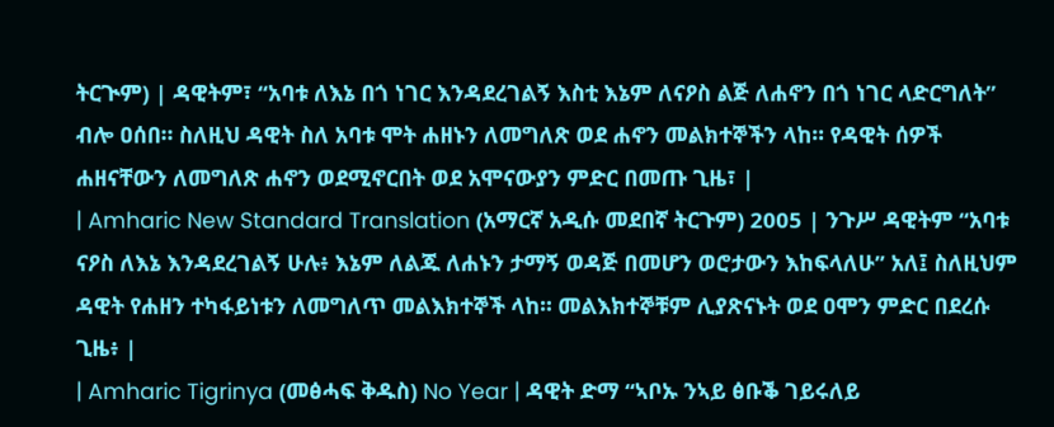ትርጒም) | ዳዊትም፣ “አባቱ ለእኔ በጎ ነገር እንዳደረገልኝ እስቲ እኔም ለናዖስ ልጅ ለሐኖን በጎ ነገር ላድርግለት” ብሎ ዐሰበ። ስለዚህ ዳዊት ስለ አባቱ ሞት ሐዘኑን ለመግለጽ ወደ ሐኖን መልክተኞችን ላከ። የዳዊት ሰዎች ሐዘናቸውን ለመግለጽ ሐኖን ወደሚኖርበት ወደ አሞናውያን ምድር በመጡ ጊዜ፣ |
| Amharic New Standard Translation (አማርኛ አዲሱ መደበኛ ትርጉም) 2005 | ንጉሥ ዳዊትም “አባቱ ናዖስ ለእኔ እንዳደረገልኝ ሁሉ፥ እኔም ለልጁ ለሐኑን ታማኝ ወዳጅ በመሆን ወሮታውን እከፍላለሁ” አለ፤ ስለዚህም ዳዊት የሐዘን ተካፋይነቱን ለመግለጥ መልእክተኞች ላከ። መልእክተኞቹም ሊያጽናኑት ወደ ዐሞን ምድር በደረሱ ጊዜ፥ |
| Amharic Tigrinya (መፅሓፍ ቅዱስ) No Year | ዳዊት ድማ “ኣቦኡ ንኣይ ፅቡቕ ገይሩለይ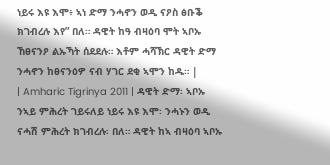ነይሩ እዩ እሞ፥ ኣነ ድማ ንሓኖን ወዲ ናዖስ ፅቡቕ ክገብረሉ እየ” በለ። ዳዊት ከዓ ብዛዕባ ሞት ኣቦኡ ኸፀናንዖ ልኡኻት ሰደደሉ። እቶም ሓሻኽር ዳዊት ድማ ንሓኖን ከፀናንዕዎ ናብ ሃገር ደቂ ኣሞን ከዱ። |
| Amharic Tigrinya 2011 | ዳዊት ድማ፡ ኣቦኡ ንኣይ ምሕረት ገይሩለይ ነይሩ እዩ እሞ፡ ንሓኑን ወዲ ናሓሽ ምሕረት ክገብረሉ፡ በለ። ዳዊት ከኣ ብዛዕባ ኣቦኡ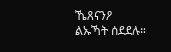ኼጸናንዖ ልኡኻት ሰደደሉ።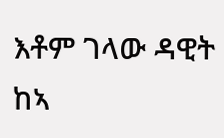እቶም ገላው ዳዊት ከኣ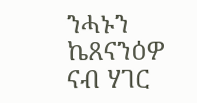ንሓኑን ኬጸናንዕዎ ናብ ሃገር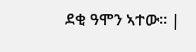ደቂ ዓሞን ኣተው። |